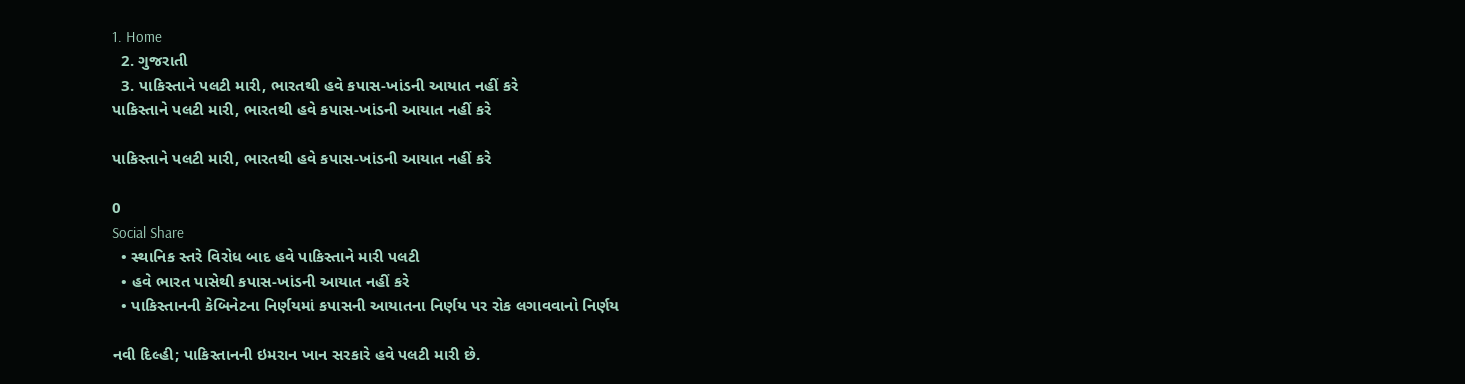1. Home
  2. ગુજરાતી
  3. પાકિસ્તાને પલટી મારી, ભારતથી હવે કપાસ-ખાંડની આયાત નહીં કરે
પાકિસ્તાને પલટી મારી, ભારતથી હવે કપાસ-ખાંડની આયાત નહીં કરે

પાકિસ્તાને પલટી મારી, ભારતથી હવે કપાસ-ખાંડની આયાત નહીં કરે

0
Social Share
  • સ્થાનિક સ્તરે વિરોધ બાદ હવે પાકિસ્તાને મારી પલટી
  • હવે ભારત પાસેથી કપાસ-ખાંડની આયાત નહીં કરે
  • પાકિસ્તાનની કેબિનેટના નિર્ણયમાં કપાસની આયાતના નિર્ણય પર રોક લગાવવાનો નિર્ણય

નવી દિલ્હી; પાકિસ્તાનની ઇમરાન ખાન સરકારે હવે પલટી મારી છે.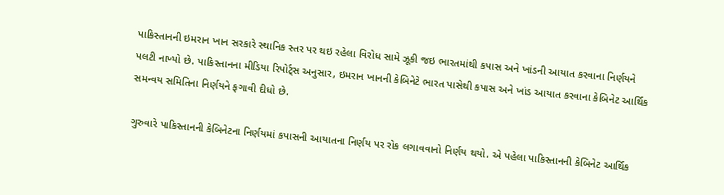પાકિસ્તાનની ઇમરાન ખાન સરકારે સ્થાનિક સ્તર પર થઇ રહેલા વિરોધ સામે ઝૂકી જઇ ભારતમાંથી કપાસ અને ખાંડની આયાત કરવાના નિર્ણયને પલટી નાખ્યો છે. પાકિસ્તાનના મીડિયા રિપોર્ટ્સ અનુસાર, ઇમરાન ખાનની કેબિનેટે ભારત પાસેથી કપાસ અને ખાંડ આયાત કરવાના કેબિનેટ આર્થિક સમન્વય સમિતિના નિર્ણયને ફગાવી દીધો છે.

ગુરુવારે પાકિસ્તાનની કેબિનેટના નિર્ણયમાં કપાસની આયાતના નિર્ણય પર રોક લગાવવાનો નિર્ણય થયો. એ પહેલા પાકિસ્તાનની કેબિનેટ આર્થિક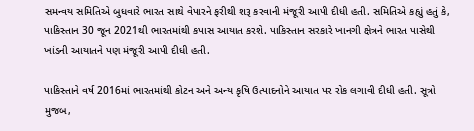સમન્વય સમિતિએ બુધવારે ભારત સાથે વેપારને ફરીથી શરૂ કરવાની મંજૂરી આપી દીધી હતી. સમિતિએ કહ્યું હતું કે, પાકિસ્તાન 30 જૂન 2021થી ભારતમાંથી કપાસ આયાત કરશે. પાકિસ્તાન સરકારે ખાનગી ક્ષેત્રને ભારત પાસેથી ખાંડની આયાતને પણ મંજૂરી આપી દીધી હતી.

પાકિસ્તાને વર્ષ 2016માં ભારતમાંથી કોટન અને અન્ય કૃષિ ઉત્પાદનોને આયાત પર રોક લગાવી દીધી હતી. સૂત્રો મુજબ,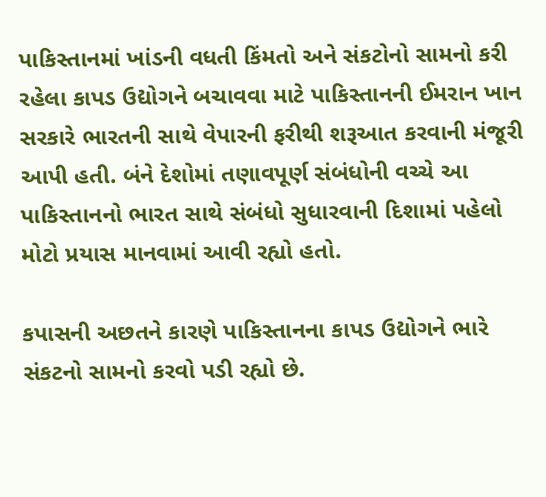પાકિસ્તાનમાં ખાંડની વધતી કિંમતો અને સંકટોનો સામનો કરી રહેલા કાપડ ઉદ્યોગને બચાવવા માટે પાકિસ્તાનની ઈમરાન ખાન સરકારે ભારતની સાથે વેપારની ફરીથી શરૂઆત કરવાની મંજૂરી આપી હતી. બંને દેશોમાં તણાવપૂર્ણ સંબંધોની વચ્ચે આ પાકિસ્તાનનો ભારત સાથે સંબંધો સુધારવાની દિશામાં પહેલો મોટો પ્રયાસ માનવામાં આવી રહ્યો હતો.

કપાસની અછતને કારણે પાકિસ્તાનના કાપડ ઉદ્યોગને ભારે સંકટનો સામનો કરવો પડી રહ્યો છે.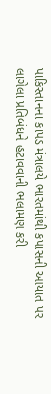પાકિસ્તાનના કાપડ મંત્રાલયે ભારતમાંથી કપાસની આયાત પર લાગેલા પ્રતિબંધને હટાવવાની ભલામણ કરી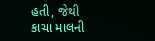હતી, જેથી કાચા માલની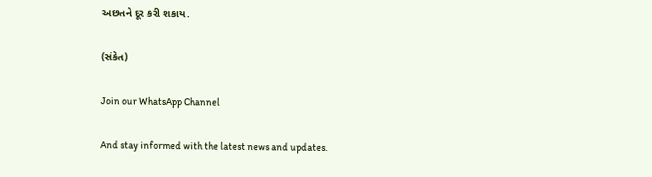અછતને દૂર કરી શકાય.

(સંકેત)

Join our WhatsApp Channel

And stay informed with the latest news and updates.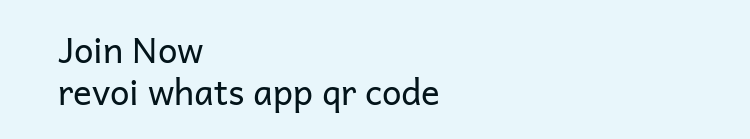Join Now
revoi whats app qr code